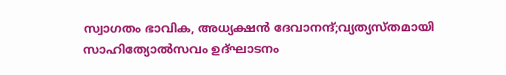സ്വാഗതം ഭാവിക, അധ്യക്ഷൻ ദേവാനന്ദ്;വ്യത്യസ്തമായി സാഹിത്യോൽസവം ഉദ്ഘാടനം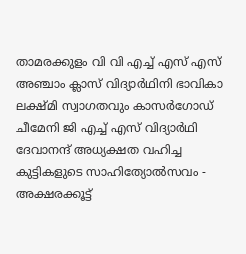താമരക്കുളം വി വി എച്ച് എസ് എസ് അഞ്ചാം ക്ലാസ് വിദ്യാർഥിനി ഭാവികാ ലക്ഷ്മി സ്വാഗതവും കാസർഗോഡ് ചീമേനി ജി എച്ച് എസ് വിദ്യാർഥി ദേവാനന്ദ് അധ്യക്ഷത വഹിച്ച കുട്ടികളുടെ സാഹിത്യോൽസവം - അക്ഷരക്കൂട്ട്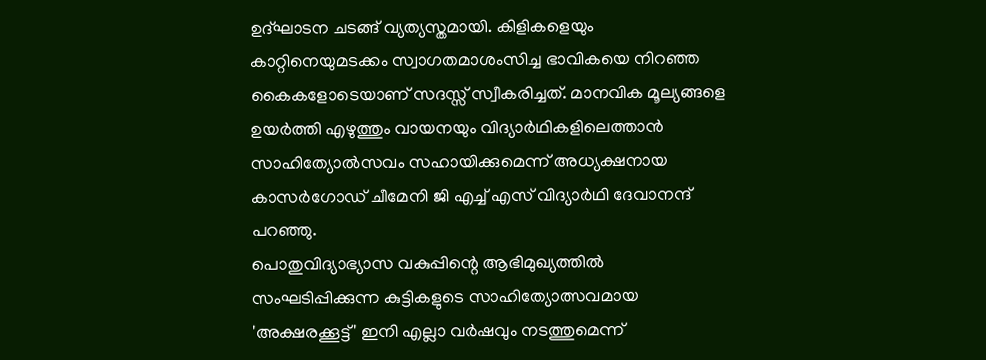ഉദ്ഘാടന ചടങ്ങ് വ്യത്യസ്തമായി. കിളികളെയും കാറ്റിനെയുമടക്കം സ്വാഗതമാശംസിച്ച ഭാവികയെ നിറഞ്ഞ കൈകളോടെയാണ് സദസ്സ് സ്വീകരിച്ചത്. മാനവിക മൂല്യങ്ങളെ ഉയർത്തി എഴുത്തും വായനയും വിദ്യാർഥികളിലെത്താൻ സാഹിത്യോൽസവം സഹായിക്കുമെന്ന് അധ്യക്ഷനായ കാസർഗോഡ് ചീമേനി ജി എച്ച് എസ് വിദ്യാർഥി ദേവാനന്ദ് പറഞ്ഞു.
പൊതുവിദ്യാഭ്യാസ വകുപ്പിന്റെ ആഭിമുഖ്യത്തിൽ സംഘടിപ്പിക്കുന്ന കുട്ടികളുടെ സാഹിത്യോത്സവമായ 'അക്ഷരക്കൂട്ട്' ഇനി എല്ലാ വർഷവും നടത്തുമെന്ന്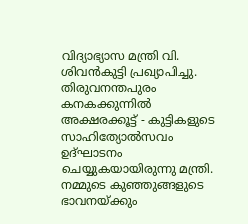വിദ്യാഭ്യാസ മന്ത്രി വി. ശിവൻകുട്ടി പ്രഖ്യാപിച്ചു. തിരുവനന്തപുരം കനകക്കുന്നിൽ അക്ഷരക്കൂട്ട് - കുട്ടികളുടെ സാഹിത്യോൽസവം ഉദ്ഘാടനം ചെയ്യുകയായിരുന്നു മന്ത്രി. നമ്മുടെ കുഞ്ഞുങ്ങളുടെ ഭാവനയ്ക്കും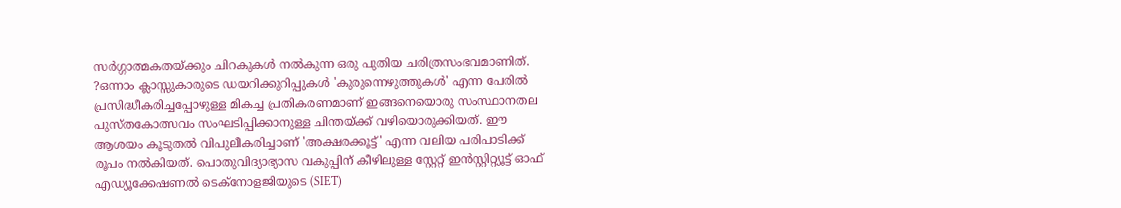സർഗ്ഗാത്മകതയ്ക്കും ചിറകുകൾ നൽകുന്ന ഒരു പുതിയ ചരിത്രസംഭവമാണിത്.
?ഒന്നാം ക്ലാസ്സുകാരുടെ ഡയറിക്കുറിപ്പുകൾ 'കുരുന്നെഴുത്തുകൾ' എന്ന പേരിൽ പ്രസിദ്ധീകരിച്ചപ്പോഴുള്ള മികച്ച പ്രതികരണമാണ് ഇങ്ങനെയൊരു സംസ്ഥാനതല പുസ്തകോത്സവം സംഘടിപ്പിക്കാനുള്ള ചിന്തയ്ക്ക് വഴിയൊരുക്കിയത്. ഈ ആശയം കൂടുതൽ വിപുലീകരിച്ചാണ് 'അക്ഷരക്കൂട്ട്' എന്ന വലിയ പരിപാടിക്ക് രൂപം നൽകിയത്. പൊതുവിദ്യാഭ്യാസ വകുപ്പിന് കീഴിലുള്ള സ്റ്റേറ്റ് ഇൻസ്റ്റിറ്റ്യൂട്ട് ഓഫ് എഡ്യൂക്കേഷണൽ ടെക്നോളജിയുടെ (SIET)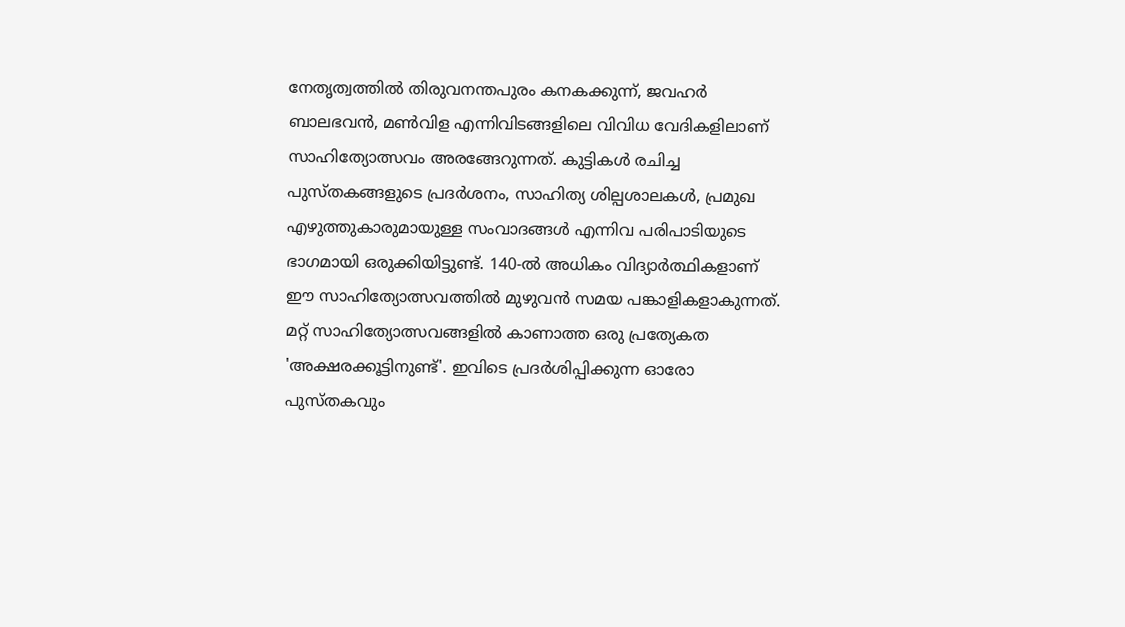നേതൃത്വത്തിൽ തിരുവനന്തപുരം കനകക്കുന്ന്, ജവഹർ ബാലഭവൻ, മൺവിള എന്നിവിടങ്ങളിലെ വിവിധ വേദികളിലാണ് സാഹിത്യോത്സവം അരങ്ങേറുന്നത്. കുട്ടികൾ രചിച്ച പുസ്തകങ്ങളുടെ പ്രദർശനം, സാഹിത്യ ശില്പശാലകൾ, പ്രമുഖ എഴുത്തുകാരുമായുള്ള സംവാദങ്ങൾ എന്നിവ പരിപാടിയുടെ ഭാഗമായി ഒരുക്കിയിട്ടുണ്ട്. 140-ൽ അധികം വിദ്യാർത്ഥികളാണ് ഈ സാഹിത്യോത്സവത്തിൽ മുഴുവൻ സമയ പങ്കാളികളാകുന്നത്. മറ്റ് സാഹിത്യോത്സവങ്ങളിൽ കാണാത്ത ഒരു പ്രത്യേകത 'അക്ഷരക്കൂട്ടിനുണ്ട്'. ഇവിടെ പ്രദർശിപ്പിക്കുന്ന ഓരോ പുസ്തകവും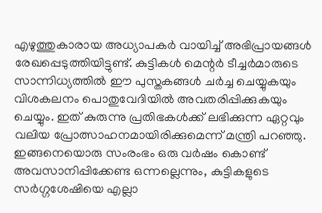എഴുത്തുകാരായ അധ്യാപകർ വായിച്ച് അഭിപ്രായങ്ങൾ രേഖപ്പെടുത്തിയിട്ടുണ്ട്. കുട്ടികൾ മെന്റർ ടീച്ചർമാരുടെ സാന്നിധ്യത്തിൽ ഈ പുസ്തകങ്ങൾ ചർച്ച ചെയ്യുകയും വിശകലനം പൊതുവേദിയിൽ അവതരിപ്പിക്കുകയും ചെയ്യും. ഇത് കുരുന്നു പ്രതിഭകൾക്ക് ലഭിക്കുന്ന ഏറ്റവും വലിയ പ്രോത്സാഹനമായിരിക്കുമെന്ന് മന്ത്രി പറഞ്ഞു. ഇങ്ങനെയൊരു സംരംഭം ഒരു വർഷം കൊണ്ട് അവസാനിപ്പിക്കേണ്ട ഒന്നല്ലെന്നും, കുട്ടികളുടെ സർഗ്ഗശേഷിയെ എല്ലാ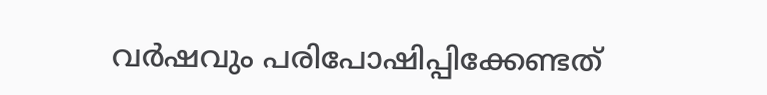വർഷവും പരിപോഷിപ്പിക്കേണ്ടത്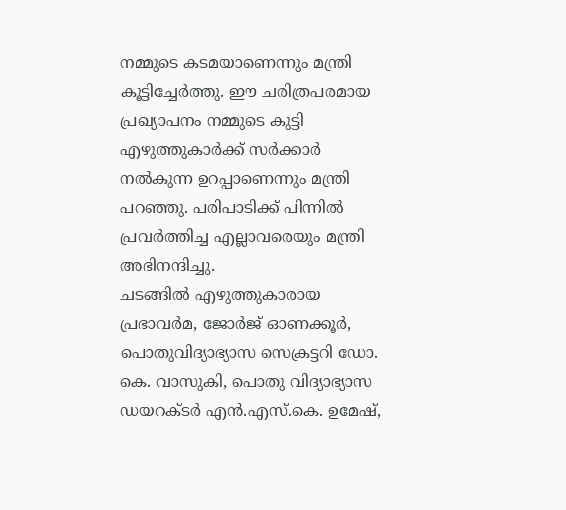നമ്മുടെ കടമയാണെന്നും മന്ത്രി കൂട്ടിച്ചേർത്തു. ഈ ചരിത്രപരമായ പ്രഖ്യാപനം നമ്മുടെ കുട്ടി എഴുത്തുകാർക്ക് സർക്കാർ നൽകുന്ന ഉറപ്പാണെന്നും മന്ത്രി പറഞ്ഞു. പരിപാടിക്ക് പിന്നിൽ പ്രവർത്തിച്ച എല്ലാവരെയും മന്ത്രി അഭിനന്ദിച്ചു.
ചടങ്ങിൽ എഴുത്തുകാരായ പ്രഭാവർമ, ജോർജ് ഓണക്കൂർ, പൊതുവിദ്യാഭ്യാസ സെക്രട്ടറി ഡോ. കെ. വാസുകി, പൊതു വിദ്യാഭ്യാസ ഡയറക്ടർ എൻ.എസ്.കെ. ഉമേഷ്,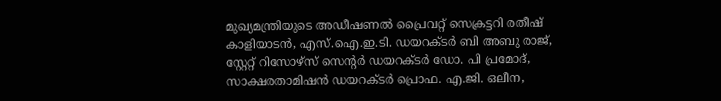മുഖ്യമന്ത്രിയുടെ അഡീഷണൽ പ്രൈവറ്റ് സെക്രട്ടറി രതീഷ് കാളിയാടൻ, എസ്.ഐ.ഇ.ടി. ഡയറക്ടർ ബി അബു രാജ്, സ്റ്റേറ്റ് റിസോഴ്സ് സെന്റർ ഡയറക്ടർ ഡോ. പി പ്രമോദ്, സാക്ഷരതാമിഷൻ ഡയറക്ടർ പ്രൊഫ. എ.ജി. ഒലീന,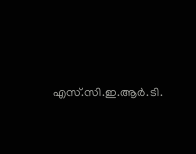എസ്.സി.ഇ.ആർ.ടി.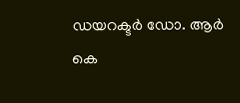ഡയറക്ടർ ഡോ. ആർ കെ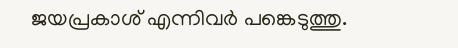ജയപ്രകാശ് എന്നിവർ പങ്കെടുത്തു.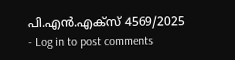പി.എൻ.എക്സ് 4569/2025
- Log in to post comments